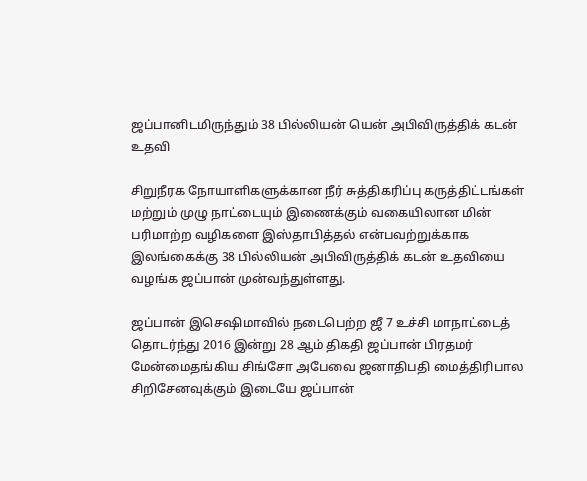ஜப்பானிடமிருந்தும் 38 பில்லியன் யென் அபிவிருத்திக் கடன் உதவி

சிறுநீரக நோயாளிகளுக்கான நீர் சுத்திகரிப்பு கருத்திட்டங்கள் மற்றும் முழு நாட்டையும் இணைக்கும் வகையிலான மின் பரிமாற்ற வழிகளை இஸ்தாபித்தல் என்பவற்றுக்காக இலங்கைக்கு 38 பில்லியன் அபிவிருத்திக் கடன் உதவியை வழங்க ஜப்பான் முன்வந்துள்ளது.

ஜப்பான் இசெஷிமாவில் நடைபெற்ற ஜீ 7 உச்சி மாநாட்டைத் தொடர்ந்து 2016 இன்று 28 ஆம் திகதி ஜப்பான் பிரதமர் மேன்மைதங்கிய சிங்சோ அபேவை ஜனாதிபதி மைத்திரிபால சிறிசேனவுக்கும் இடையே ஜப்பான்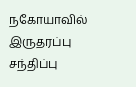நகோயாவில் இருதரப்பு சந்திப்பு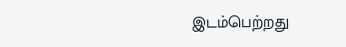இடம்பெற்றது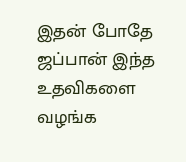இதன் போதே ஜப்பான் இந்த உதவிகளை வழங்க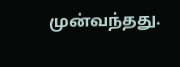முன்வந்தது.